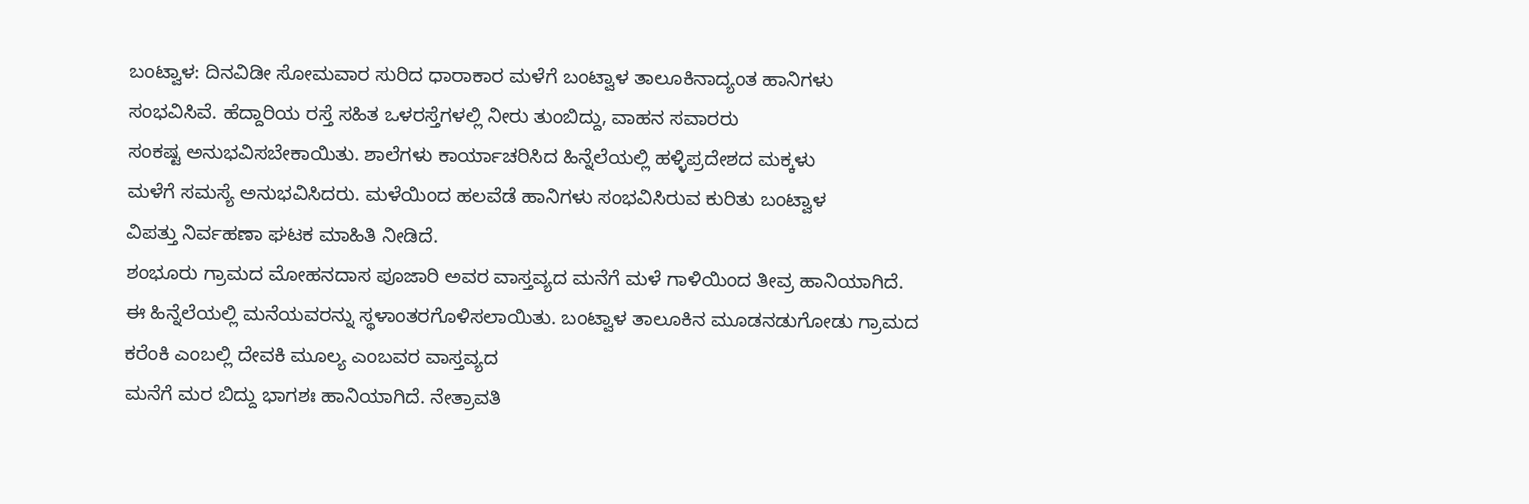ಬಂಟ್ವಾಳ: ದಿನವಿಡೀ ಸೋಮವಾರ ಸುರಿದ ಧಾರಾಕಾರ ಮಳೆಗೆ ಬಂಟ್ವಾಳ ತಾಲೂಕಿನಾದ್ಯಂತ ಹಾನಿಗಳು
ಸಂಭವಿಸಿವೆ. ಹೆದ್ದಾರಿಯ ರಸ್ತೆ ಸಹಿತ ಒಳರಸ್ತೆಗಳಲ್ಲಿ ನೀರು ತುಂಬಿದ್ದು, ವಾಹನ ಸವಾರರು
ಸಂಕಷ್ಟ ಅನುಭವಿಸಬೇಕಾಯಿತು. ಶಾಲೆಗಳು ಕಾರ್ಯಾಚರಿಸಿದ ಹಿನ್ನೆಲೆಯಲ್ಲಿ ಹಳ್ಳಿಪ್ರದೇಶದ ಮಕ್ಕಳು
ಮಳೆಗೆ ಸಮಸ್ಯೆ ಅನುಭವಿಸಿದರು. ಮಳೆಯಿಂದ ಹಲವೆಡೆ ಹಾನಿಗಳು ಸಂಭವಿಸಿರುವ ಕುರಿತು ಬಂಟ್ವಾಳ
ವಿಪತ್ತು ನಿರ್ವಹಣಾ ಘಟಕ ಮಾಹಿತಿ ನೀಡಿದೆ.
ಶಂಭೂರು ಗ್ರಾಮದ ಮೋಹನದಾಸ ಪೂಜಾರಿ ಅವರ ವಾಸ್ತವ್ಯದ ಮನೆಗೆ ಮಳೆ ಗಾಳಿಯಿಂದ ತೀವ್ರ ಹಾನಿಯಾಗಿದೆ.
ಈ ಹಿನ್ನೆಲೆಯಲ್ಲಿ ಮನೆಯವರನ್ನು ಸ್ಥಳಾಂತರಗೊಳಿಸಲಾಯಿತು. ಬಂಟ್ವಾಳ ತಾಲೂಕಿನ ಮೂಡನಡುಗೋಡು ಗ್ರಾಮದ
ಕರೆಂಕಿ ಎಂಬಲ್ಲಿ ದೇವಕಿ ಮೂಲ್ಯ ಎಂಬವರ ವಾಸ್ತವ್ಯದ
ಮನೆಗೆ ಮರ ಬಿದ್ದು ಭಾಗಶಃ ಹಾನಿಯಾಗಿದೆ. ನೇತ್ರಾವತಿ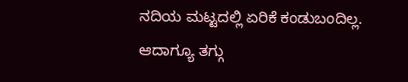ನದಿಯ ಮಟ್ಟದಲ್ಲಿ ಏರಿಕೆ ಕಂಡುಬಂದಿಲ್ಲ.
ಆದಾಗ್ಯೂ ತಗ್ಗು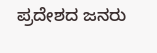ಪ್ರದೇಶದ ಜನರು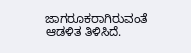ಜಾಗರೂಕರಾಗಿರುವಂತೆ ಆಡಳಿತ ತಿಳಿಸಿದೆ.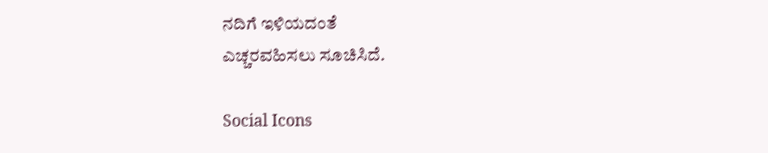ನದಿಗೆ ಇಳಿಯದಂತೆ
ಎಚ್ಚರವಹಿಸಲು ಸೂಚಿಸಿದೆ.

Social Icons